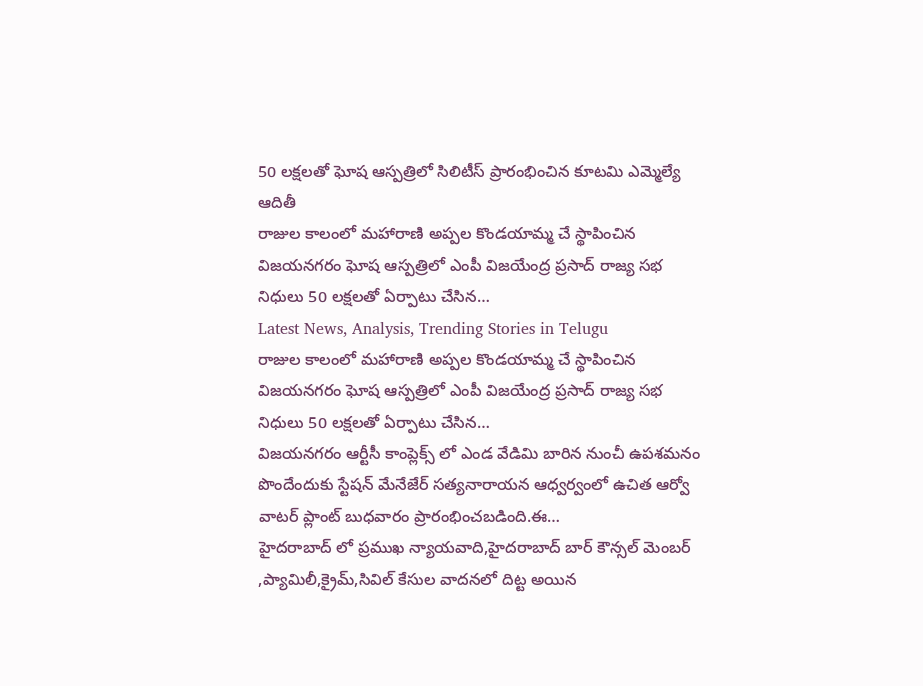50 లక్షలతో ఘోష ఆస్పత్రిలో సిలిటీస్ ప్రారంభించిన కూటమి ఎమ్మెల్యే ఆదితీ
రాజుల కాలంలో మహారాణి అప్పల కొండయామ్మ చే స్థాపించిన విజయనగరం ఘోష ఆస్పత్రిలో ఎంపీ విజయేంద్ర ప్రసాద్ రాజ్య సభ నిధులు 50 లక్షలతో ఏర్పాటు చేసిన…
Latest News, Analysis, Trending Stories in Telugu
రాజుల కాలంలో మహారాణి అప్పల కొండయామ్మ చే స్థాపించిన విజయనగరం ఘోష ఆస్పత్రిలో ఎంపీ విజయేంద్ర ప్రసాద్ రాజ్య సభ నిధులు 50 లక్షలతో ఏర్పాటు చేసిన…
విజయనగరం ఆర్టీసీ కాంప్లెక్స్ లో ఎండ వేడిమి బారిన నుంచీ ఉపశమనం పొందేందుకు స్టేషన్ మేనేజేర్ సత్యనారాయన ఆధ్వర్వంలో ఉచిత ఆర్వో వాటర్ ప్లాంట్ బుధవారం ప్రారంభించబడింది.ఈ…
హైదరాబాద్ లో ప్రముఖ న్యాయవాది,హైదరాబాద్ బార్ కౌన్సల్ మెంబర్ ,ప్యామిలీ,క్రైమ్,సివిల్ కేసుల వాదనలో దిట్ట అయిన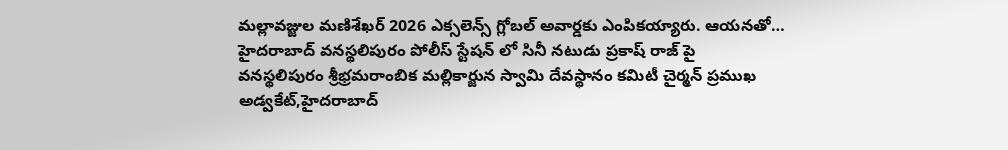మల్లావజ్జుల మణిశేఖర్ 2026 ఎక్సలెన్స్ గ్లోబల్ అవార్డకు ఎంపికయ్యారు. ఆయనతో…
హైదరాబాద్ వనస్థలిపురం పోలీస్ స్టేషన్ లో సినీ నటుడు ప్రకాష్ రాజ్ పై వనస్థలిపురం శ్రీభ్రమరాంబిక మల్లికార్జున స్వామి దేవస్థానం కమిటీ చైర్మన్ ప్రముఖ అడ్వకేట్,హైదరాబాద్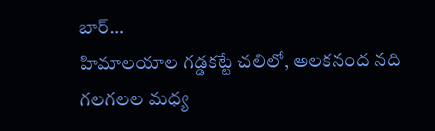బార్…
హిమాలయాల గడ్డకట్టే చలిలో, అలకనంద నది గలగలల మధ్య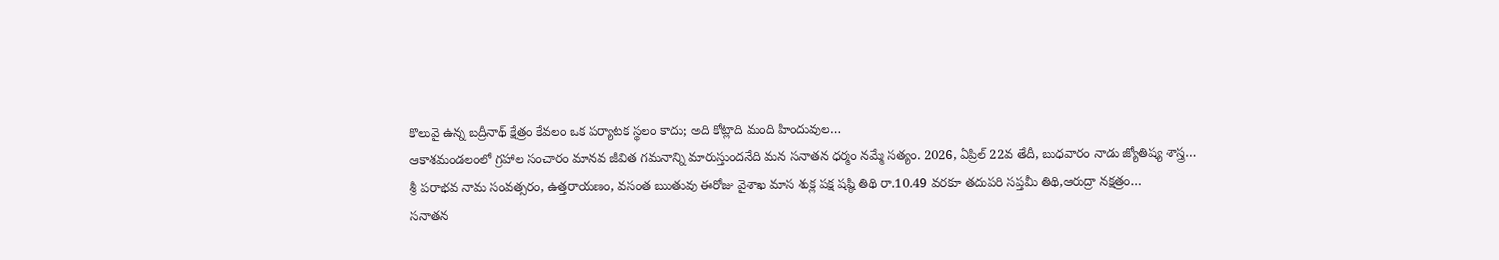కొలువై ఉన్న బద్రీనాథ్ క్షేత్రం కేవలం ఒక పర్యాటక స్థలం కాదు; అది కోట్లాది మంది హిందువుల…
ఆకాశమండలంలో గ్రహాల సంచారం మానవ జీవిత గమనాన్ని మారుస్తుందనేది మన సనాతన ధర్మం నమ్మే సత్యం. 2026, ఏప్రిల్ 22వ తేదీ, బుధవారం నాడు జ్యోతిష్య శాస్త్ర…
శ్రీ పరాభవ నామ సంవత్సరం, ఉత్తరాయణం, వసంత ఋతువు ఈరోజు వైశాఖ మాస శుక్ల పక్ష షష్ఠి తిథి రా.10.49 వరకూ తదుపరి సప్తమీ తిథి,ఆరుద్రా నక్షత్రం…
సనాతన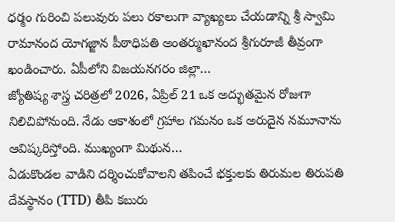ధర్మం గురించి పలువురు పలు రకాలుగా వ్యాఖ్యలు చేయడాన్ని శ్రీ స్వామి రామానంద యోగజ్జాన పీఠాధిపతి అంతర్ముఖానంద శ్రీగురూజీ తీవ్రంగా ఖండించారు. ఏపీలోని విజయనగరం జిల్లా…
జ్యోతిష్య శాస్త్ర చరిత్రలో 2026, ఏప్రిల్ 21 ఒక అద్భుతమైన రోజుగా నిలిచిపోనుంది. నేడు ఆకాశంలో గ్రహాల గమనం ఒక అరుదైన నమూనాను ఆవిష్కరిస్తోంది. ముఖ్యంగా మిథున…
ఏడుకొండల వాడిని దర్శించుకోవాలని తపించే భక్తులకు తిరుమల తిరుపతి దేవస్థానం (TTD) తీపి కబురు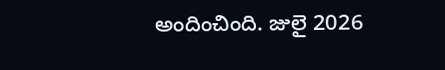అందించింది. జులై 2026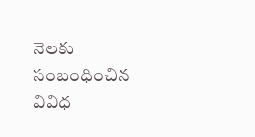నెలకు సంబంధించిన వివిధ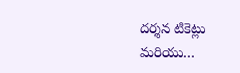దర్శన టికెట్లు మరియు…